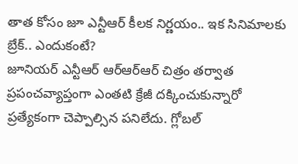తాత కోసం జూ ఎన్టీఆర్ కీలక నిర్ణయం.. ఇక సినిమాలకు బ్రేక్.. ఎందుకంటే?
జూనియర్ ఎన్టీఆర్ ఆర్ఆర్ఆర్ చిత్రం తర్వాత ప్రపంచవ్యాప్తంగా ఎంతటి క్రేజీ దక్కించుకున్నారో ప్రత్యేకంగా చెప్పాల్సిన పనిలేదు. గ్లోబల్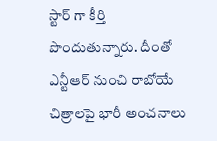స్టార్ గా కీర్తి పొందుతున్నారు. దీంతో ఎన్టీఆర్ నుంచి రాబోయే చిత్రాలపై భారీ అంచనాలు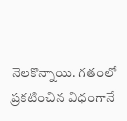నెలకొన్నాయి. గతంలో ప్రకటించిన విధంగానే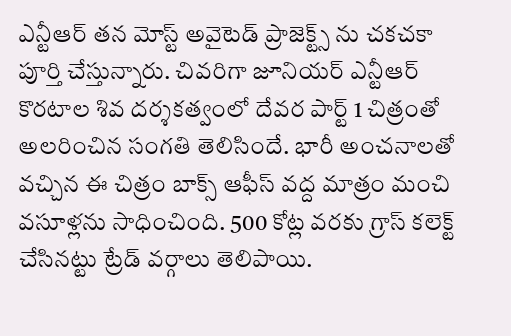ఎన్టీఆర్ తన మోస్ట్ అవైటెడ్ ప్రాజెక్ట్స్ ను చకచకా పూర్తి చేస్తున్నారు. చివరిగా జూనియర్ ఎన్టీఆర్ కొరటాల శివ దర్శకత్వంలో దేవర పార్ట్ 1 చిత్రంతో అలరించిన సంగతి తెలిసిందే. భారీ అంచనాలతో వచ్చిన ఈ చిత్రం బాక్స్ ఆఫీస్ వద్ద మాత్రం మంచి వసూళ్లను సాధించింది. 500 కోట్ల వరకు గ్రాస్ కలెక్ట్ చేసినట్టు ట్రేడ్ వర్గాలు తెలిపాయి.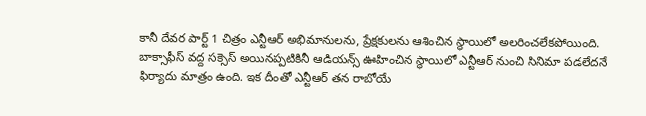కానీ దేవర పార్ట్ 1 చిత్రం ఎన్టీఆర్ అభిమానులను, ప్రేక్షకులను ఆశించిన స్థాయిలో అలరించలేకపోయింది. బాక్సాఫీస్ వద్ద సక్సెస్ అయినప్పటికినీ ఆడియన్స్ ఊహించిన స్థాయిలో ఎన్టీఆర్ నుంచి సినిమా పడలేదనే ఫిర్యాదు మాత్రం ఉంది. ఇక దీంతో ఎన్టీఆర్ తన రాబోయే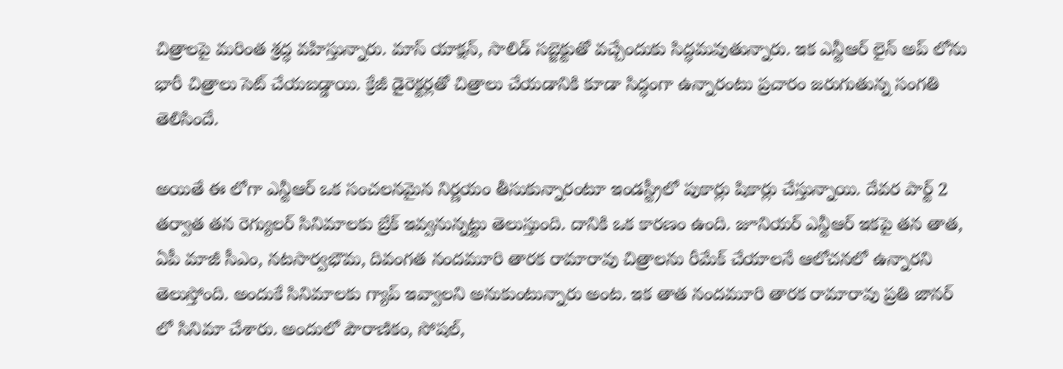చిత్రాలపై మరింత శ్రద్ధ వహిస్తున్నారు. మాస్ యాక్షన్, సాలిడ్ సబ్జెక్టుతో వచ్చేందుకు సిద్ధమవుతున్నారు. ఇక ఎన్టీఆర్ లైన్ అప్ లోను భారీ చిత్రాలు సెట్ చేయబడ్డాయి. క్రేజీ డైరెక్టర్లతో చిత్రాలు చేయడానికి కూడా సిద్ధంగా ఉన్నారంటు ప్రచారం జరుగుతున్న సంగతి తెలిసిందే.

అయితే ఈ లోగా ఎన్టీఆర్ ఒక సంచలనమైన నిర్ణయం తీసుకున్నారంటూ ఇండస్ట్రీలో పుకార్లు షికార్లు చేస్తున్నాయి. దేవర పార్ట్ 2 తర్వాత తన రెగ్యులర్ సినిమాలకు బ్రేక్ ఇవ్వనున్నట్టు తెలుస్తుంది. దానికి ఒక కారణం ఉంది. జూనియర్ ఎన్టీఆర్ ఇకపై తన తాత, ఏపీ మాజీ సీఎం, నటసార్వభౌమ, దివంగత నందమూరి తారక రామారావు చిత్రాలను రీమేక్ చేయాలనే ఆలోచనలో ఉన్నారని తెలుస్తోంది. అందుకే సినిమాలకు గ్యాప్ ఇవ్వాలని అనుకుంటున్నారు అంట. ఇక తాత నందమూరి తారక రామారావు ప్రతి జానర్ లో సినిమా చేశారు. అందులో పౌరాణికం, సోషల్,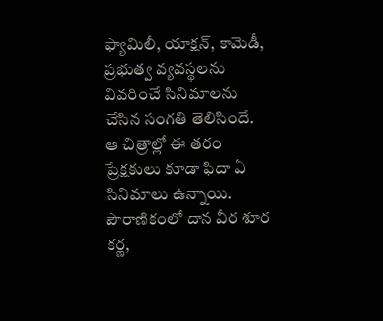ఫ్యామిలీ, యాక్షన్, కామెడీ, ప్రభుత్వ వ్యవస్థలను వివరించే సినిమాలను చేసిన సంగతి తెలిసిందే. ఆ చిత్రాల్లో ఈ తరం ప్రేక్షకులు కూడా ఫిదా ఏ సినిమాలు ఉన్నాయి.
పౌరాణికంలో దాన వీర శూర కర్ణ,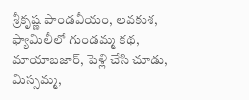శ్రీకృష్ణ పాండవీయం, లవకుశ, ఫ్యామిలీలో గుండమ్మ కథ, మాయాబజార్, పెళ్లి చేసి చూడు, మిస్సమ్మ,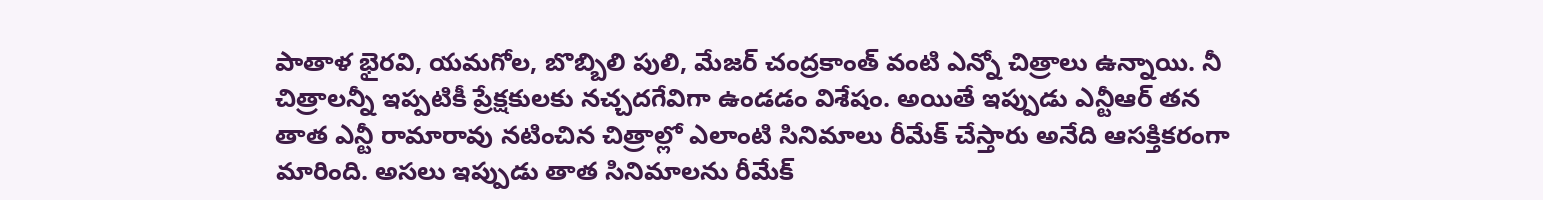పాతాళ భైరవి, యమగోల, బొబ్బిలి పులి, మేజర్ చంద్రకాంత్ వంటి ఎన్నో చిత్రాలు ఉన్నాయి. నీ చిత్రాలన్నీ ఇప్పటికీ ప్రేక్షకులకు నచ్చదగేవిగా ఉండడం విశేషం. అయితే ఇప్పుడు ఎన్టీఆర్ తన తాత ఎన్టీ రామారావు నటించిన చిత్రాల్లో ఎలాంటి సినిమాలు రీమేక్ చేస్తారు అనేది ఆసక్తికరంగా మారింది. అసలు ఇప్పుడు తాత సినిమాలను రీమేక్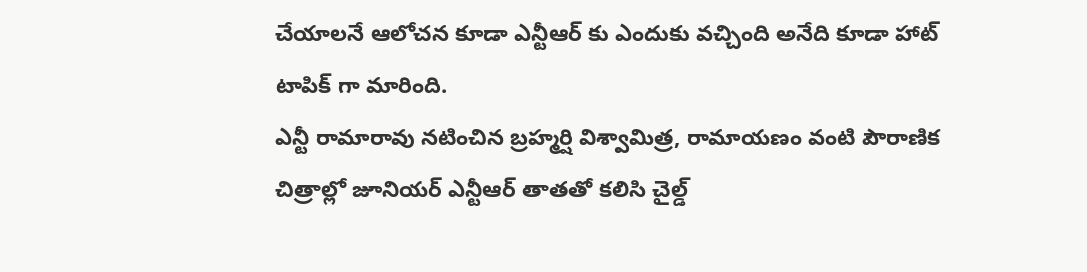చేయాలనే ఆలోచన కూడా ఎన్టీఆర్ కు ఎందుకు వచ్చింది అనేది కూడా హాట్ టాపిక్ గా మారింది.
ఎన్టీ రామారావు నటించిన బ్రహ్మర్షి విశ్వామిత్ర, రామాయణం వంటి పౌరాణిక చిత్రాల్లో జూనియర్ ఎన్టీఆర్ తాతతో కలిసి చైల్డ్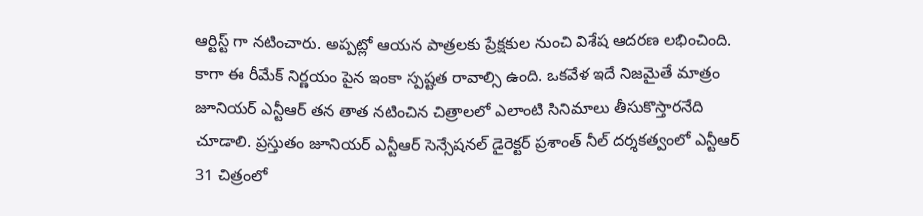ఆర్టిస్ట్ గా నటించారు. అప్పట్లో ఆయన పాత్రలకు ప్రేక్షకుల నుంచి విశేష ఆదరణ లభించింది. కాగా ఈ రీమేక్ నిర్ణయం పైన ఇంకా స్పష్టత రావాల్సి ఉంది. ఒకవేళ ఇదే నిజమైతే మాత్రం జూనియర్ ఎన్టీఆర్ తన తాత నటించిన చిత్రాలలో ఎలాంటి సినిమాలు తీసుకొస్తారనేది చూడాలి. ప్రస్తుతం జూనియర్ ఎన్టీఆర్ సెన్సేషనల్ డైరెక్టర్ ప్రశాంత్ నీల్ దర్శకత్వంలో ఎన్టీఆర్ 31 చిత్రంలో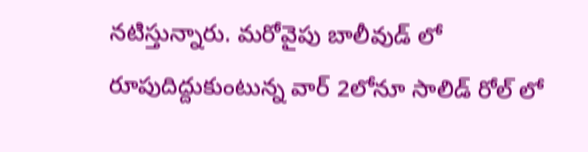నటిస్తున్నారు. మరోవైపు బాలీవుడ్ లో రూపుదిద్దుకుంటున్న వార్ 2లోనూ సాలిడ్ రోల్ లో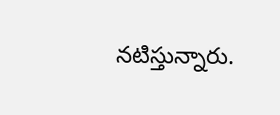నటిస్తున్నారు.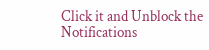Click it and Unblock the Notifications